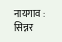नायगाव : सिन्नर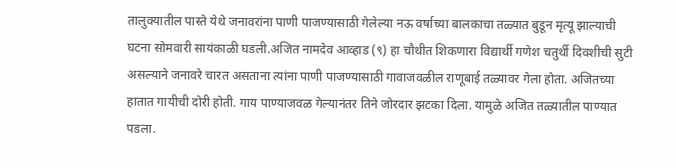तालुक्यातील पास्ते येथे जनावरांना पाणी पाजण्यासाठी गेलेल्या नऊ वर्षाच्या बालकाचा तळ्यात बुडून मृत्यू झाल्याची घटना सोमवारी सायंकाळी घडली.अजित नामदेव आव्हाड (९) हा चौथीत शिकणारा विद्यार्थी गणेश चतुर्थी दिवशीची सुटी असल्याने जनावरे चारत असताना त्यांना पाणी पाजण्यासाठी गावाजवळील राणूबाई तळ्यावर गेला होता. अजितच्या हातात गायीची दोरी होती. गाय पाण्याजवळ गेल्यानंतर तिने जोरदार झटका दिला. यामुळे अजित तळ्यातील पाण्यात पडला.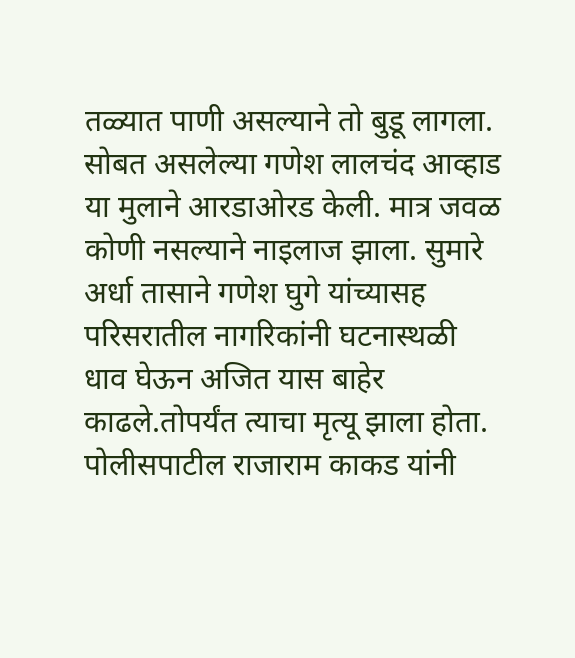तळ्यात पाणी असल्याने तो बुडू लागला. सोबत असलेल्या गणेश लालचंद आव्हाड या मुलाने आरडाओरड केली. मात्र जवळ कोणी नसल्याने नाइलाज झाला. सुमारे अर्धा तासाने गणेश घुगे यांच्यासह परिसरातील नागरिकांनी घटनास्थळी धाव घेऊन अजित यास बाहेर काढले.तोपर्यंत त्याचा मृत्यू झाला होता. पोलीसपाटील राजाराम काकड यांनी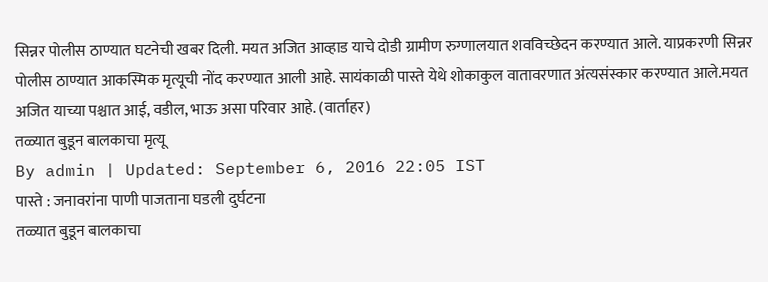सिन्नर पोलीस ठाण्यात घटनेची खबर दिली. मयत अजित आव्हाड याचे दोडी ग्रामीण रुग्णालयात शवविच्छेदन करण्यात आले. याप्रकरणी सिन्नर पोलीस ठाण्यात आकस्मिक मृत्यूची नोंद करण्यात आली आहे. सायंकाळी पास्ते येथे शोकाकुल वातावरणात अंत्यसंस्कार करण्यात आले.मयत अजित याच्या पश्चात आई, वडील, भाऊ असा परिवार आहे. (वार्ताहर)
तळ्यात बुडून बालकाचा मृत्यू
By admin | Updated: September 6, 2016 22:05 IST
पास्ते : जनावरांना पाणी पाजताना घडली दुर्घटना
तळ्यात बुडून बालकाचा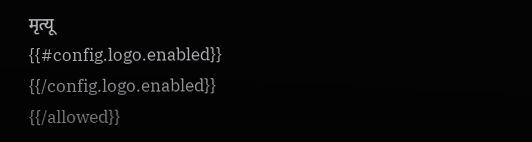मृत्यू
{{#config.logo.enabled}} {{/config.logo.enabled}}
{{/allowed}}